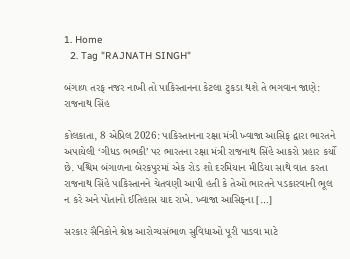1. Home
  2. Tag "RAJNATH SINGH"

બંગાળ તરફ નજર નાખી તો પાકિસ્તાનના કેટલા ટુકડા થશે તે ભગવાન જાણે: રાજનાથ સિંહ

કોલકાતા, 8 એપ્રિલ 2026: પાકિસ્તાનના રક્ષા મંત્રી ખ્વાજા આસિફ દ્વારા ભારતને અપાયેલી ‘ગીધડ ભભકી’ પર ભારતના રક્ષા મંત્રી રાજનાથ સિંહે આકરો પ્રહાર કર્યો છે. પશ્ચિમ બંગાળના બેરકપુરમાં એક રોડ શો દરમિયાન મીડિયા સાથે વાત કરતા રાજનાથ સિંહે પાકિસ્તાનને ચેતવણી આપી હતી કે તેઓ ભારતને પડકારવાની ભૂલ ન કરે અને પોતાનો ઈતિહાસ યાદ રાખે. ખ્વાજા આસિફના […]

સરકાર સૈનિકોને શ્રેષ્ઠ આરોગ્યસંભાળ સુવિધાઓ પૂરી પાડવા માટે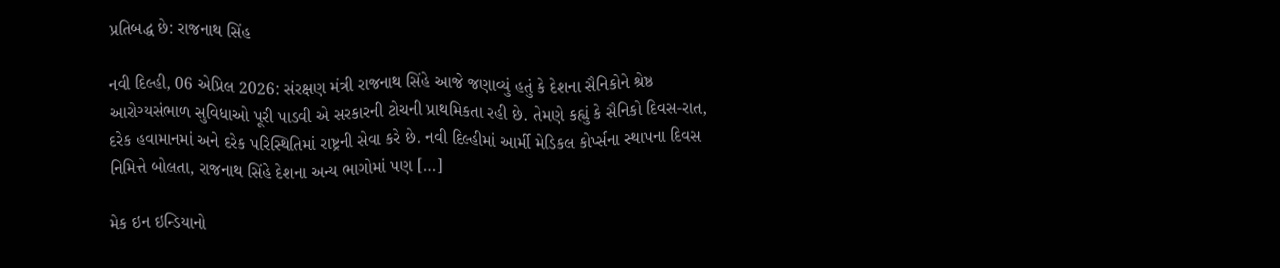પ્રતિબદ્ધ છે: રાજનાથ સિંહ

નવી દિલ્હી, 06 એપ્રિલ 2026: સંરક્ષણ મંત્રી રાજનાથ સિંહે આજે જણાવ્યું હતું કે દેશના સૈનિકોને શ્રેષ્ઠ આરોગ્યસંભાળ સુવિધાઓ પૂરી પાડવી એ સરકારની ટોચની પ્રાથમિકતા રહી છે. તેમણે કહ્યું કે સૈનિકો દિવસ-રાત, દરેક હવામાનમાં અને દરેક પરિસ્થિતિમાં રાષ્ટ્રની સેવા કરે છે. નવી દિલ્હીમાં આર્મી મેડિકલ કોર્પ્સના સ્થાપના દિવસ નિમિત્તે બોલતા, રાજનાથ સિંહે દેશના અન્ય ભાગોમાં પણ […]

મેક ઇન ઇન્ડિયાનો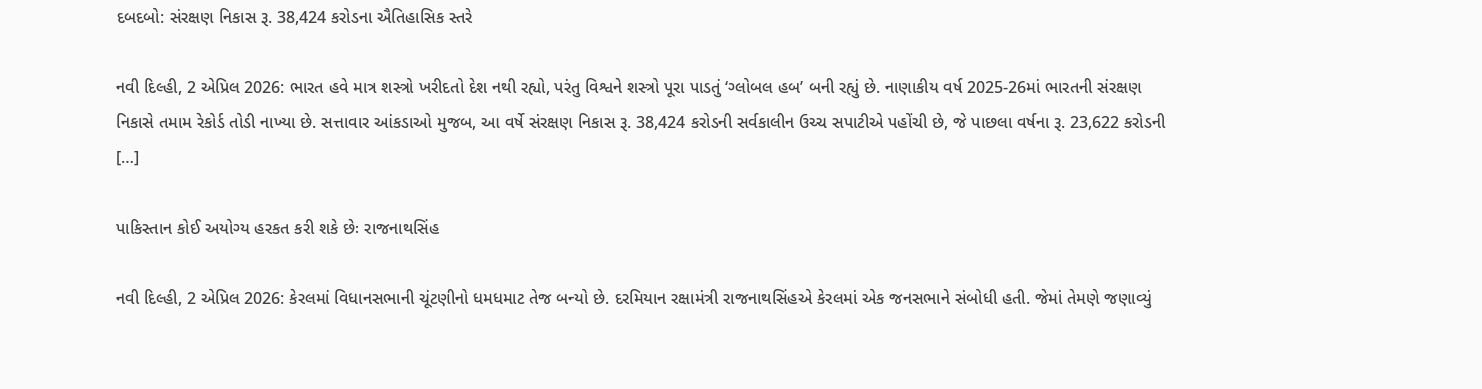દબદબો: સંરક્ષણ નિકાસ રૂ. 38,424 કરોડના ઐતિહાસિક સ્તરે

નવી દિલ્હી, 2 એપ્રિલ 2026: ભારત હવે માત્ર શસ્ત્રો ખરીદતો દેશ નથી રહ્યો, પરંતુ વિશ્વને શસ્ત્રો પૂરા પાડતું ‘ગ્લોબલ હબ’ બની રહ્યું છે. નાણાકીય વર્ષ 2025-26માં ભારતની સંરક્ષણ નિકાસે તમામ રેકોર્ડ તોડી નાખ્યા છે. સત્તાવાર આંકડાઓ મુજબ, આ વર્ષે સંરક્ષણ નિકાસ રૂ. 38,424 કરોડની સર્વકાલીન ઉચ્ચ સપાટીએ પહોંચી છે, જે પાછલા વર્ષના રૂ. 23,622 કરોડની […]

પાકિસ્તાન કોઈ અયોગ્ય હરકત કરી શકે છેઃ રાજનાથસિંહ

નવી દિલ્હી, 2 એપ્રિલ 2026: કેરલમાં વિધાનસભાની ચૂંટણીનો ધમધમાટ તેજ બન્યો છે. દરમિયાન રક્ષામંત્રી રાજનાથસિંહએ કેરલમાં એક જનસભાને સંબોધી હતી. જેમાં તેમણે જણાવ્યું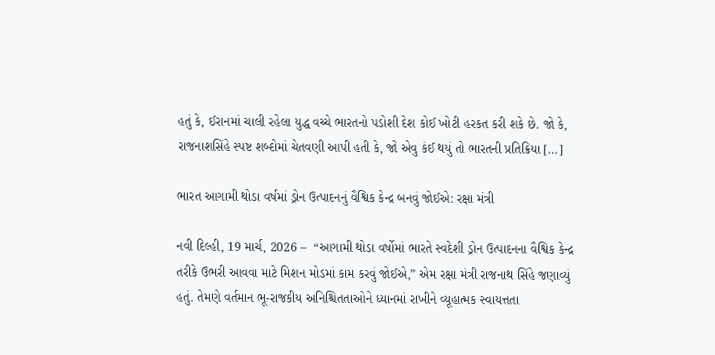હતું કે, ઈરાનમાં ચાલી રહેલા યુદ્ધ વચ્ચે ભારતનો પડોશી દેશ કોઈ ખોટી હરકત કરી શકે છે. જો કે, રાજનાશસિંહે સ્પષ્ટ શબ્દોમાં ચેતવણી આપી હતી કે, જો એવુ કંઈ થયું તો ભારતની પ્રતિક્રિયા […]

ભારત આગામી થોડા વર્ષમાં ડ્રોન ઉત્પાદનનું વૈશ્વિક કેન્દ્ર બનવું જોઈએ: રક્ષા મંત્રી

નવી દિલ્હી, 19 માર્ચ, 2026 –  “આગામી થોડા વર્ષોમાં ભારતે સ્વદેશી ડ્રોન ઉત્પાદનના વૈશ્વિક કેન્દ્ર તરીકે ઉભરી આવવા માટે મિશન મોડમાં કામ કરવું જોઈએ,” એમ રક્ષા મંત્રી રાજનાથ સિંહે જણાવ્યું હતું. તેમણે વર્તમાન ભૂ-રાજકીય અનિશ્ચિતતાઓને ધ્યાનમાં રાખીને વ્યૂહાત્મક સ્વાયત્તતા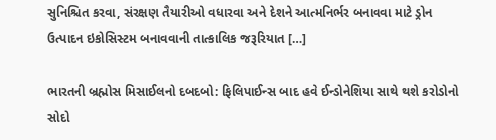સુનિશ્ચિત કરવા, સંરક્ષણ તૈયારીઓ વધારવા અને દેશને આત્મનિર્ભર બનાવવા માટે ડ્રોન ઉત્પાદન ઇકોસિસ્ટમ બનાવવાની તાત્કાલિક જરૂરિયાત […]

ભારતની બ્રહ્મોસ મિસાઈલનો દબદબો: ફિલિપાઈન્સ બાદ હવે ઈન્ડોનેશિયા સાથે થશે કરોડોનો સોદો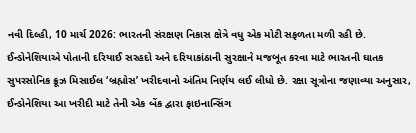નવી દિલ્હી, 10 માર્ચ 2026: ભારતની સંરક્ષણ નિકાસ ક્ષેત્રે વધુ એક મોટી સફળતા મળી રહી છે. ઈન્ડોનેશિયાએ પોતાની દરિયાઈ સરહદો અને દરિયાકાંઠાની સુરક્ષાને મજબૂત કરવા માટે ભારતની ઘાતક સુપરસોનિક ક્રૂઝ મિસાઈલ ‘બ્રહ્મોસ’ ખરીદવાનો અંતિમ નિર્ણય લઈ લીધો છે. રક્ષા સૂત્રોના જણાવ્યા અનુસાર, ઈન્ડોનેશિયા આ ખરીદી માટે તેની એક બેંક દ્વારા ફાઇનાન્સિંગ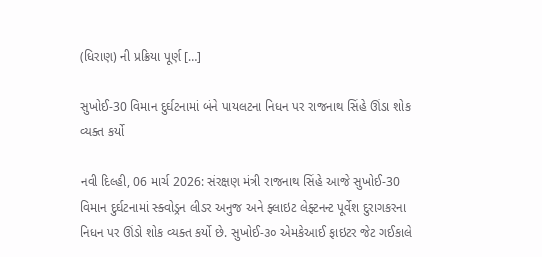(ધિરાણ) ની પ્રક્રિયા પૂર્ણ […]

સુખોઈ-30 વિમાન દુર્ઘટનામાં બંને પાયલટના નિધન પર રાજનાથ સિંહે ઊંડા શોક વ્યક્ત કર્યો

નવી દિલ્હી, 06 માર્ચ 2026: સંરક્ષણ મંત્રી રાજનાથ સિંહે આજે સુખોઈ-30 વિમાન દુર્ઘટનામાં સ્ક્વોડ્રન લીડર અનુજ અને ફ્લાઇટ લેફ્ટનન્ટ પૂર્વેશ દુરાગકરના નિધન પર ઊંડો શોક વ્યક્ત કર્યો છે. સુખોઈ-૩૦ એમકેઆઈ ફાઇટર જેટ ગઈકાલે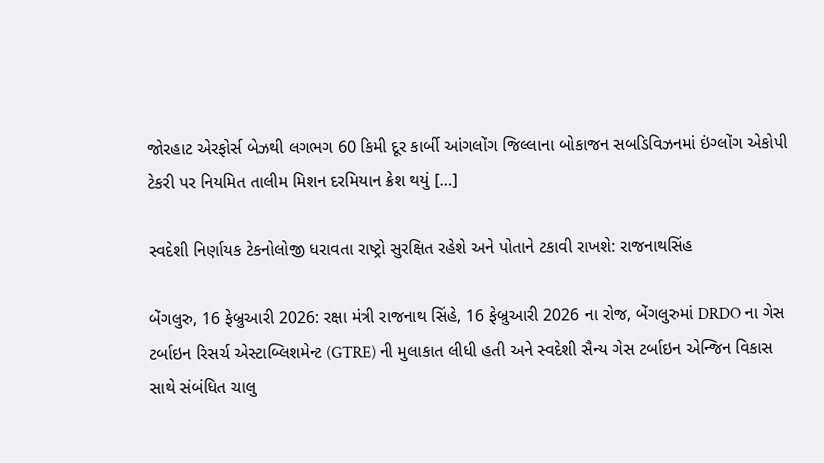જોરહાટ એરફોર્સ બેઝથી લગભગ 60 કિમી દૂર કાર્બી આંગલોંગ જિલ્લાના બોકાજન સબડિવિઝનમાં ઇંગ્લોંગ એકોપી ટેકરી પર નિયમિત તાલીમ મિશન દરમિયાન ક્રેશ થયું […]

સ્વદેશી નિર્ણાયક ટેકનોલોજી ધરાવતા રાષ્ટ્રો સુરક્ષિત રહેશે અને પોતાને ટકાવી રાખશે: રાજનાથસિંહ

બેંગલુરુ, 16 ફેબ્રુઆરી 2026: રક્ષા મંત્રી રાજનાથ સિંહે, 16 ફેબ્રુઆરી 2026 ના રોજ, બેંગલુરુમાં DRDO ના ગેસ ટર્બાઇન રિસર્ચ એસ્ટાબ્લિશમેન્ટ (GTRE) ની મુલાકાત લીધી હતી અને સ્વદેશી સૈન્ય ગેસ ટર્બાઇન એન્જિન વિકાસ સાથે સંબંધિત ચાલુ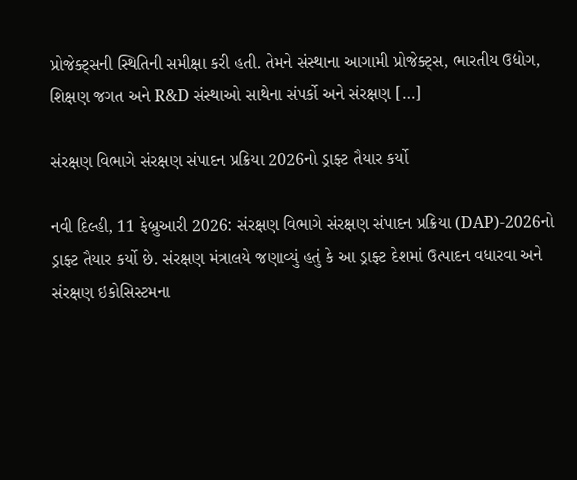પ્રોજેક્ટ્સની સ્થિતિની સમીક્ષા કરી હતી. તેમને સંસ્થાના આગામી પ્રોજેક્ટ્સ, ભારતીય ઉદ્યોગ, શિક્ષણ જગત અને R&D સંસ્થાઓ સાથેના સંપર્કો અને સંરક્ષણ […]

સંરક્ષણ વિભાગે સંરક્ષણ સંપાદન પ્રક્રિયા 2026નો ડ્રાફ્ટ તૈયાર કર્યો

નવી દિલ્હી, 11 ફેબ્રુઆરી 2026: સંરક્ષણ વિભાગે સંરક્ષણ સંપાદન પ્રક્રિયા (DAP)-2026નો ડ્રાફ્ટ તૈયાર કર્યો છે. સંરક્ષણ મંત્રાલયે જણાવ્યું હતું કે આ ડ્રાફ્ટ દેશમાં ઉત્પાદન વધારવા અને સંરક્ષણ ઇકોસિસ્ટમના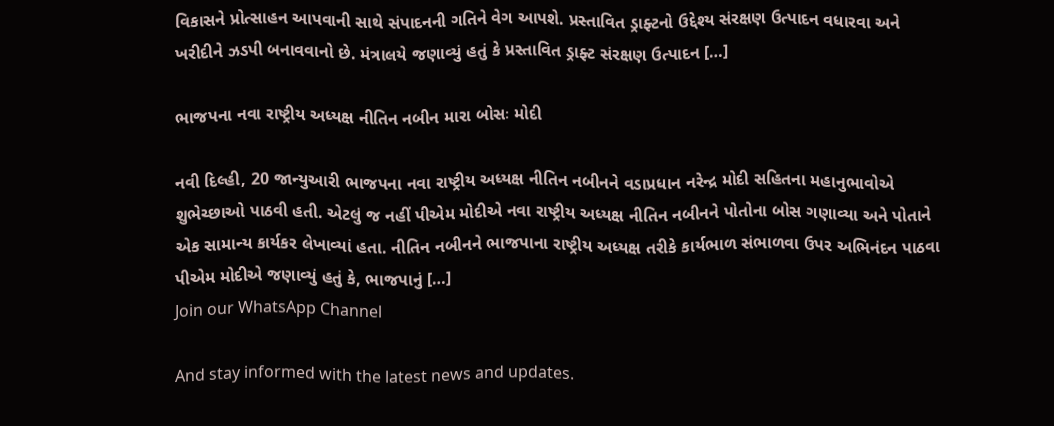વિકાસને પ્રોત્સાહન આપવાની સાથે સંપાદનની ગતિને વેગ આપશે. પ્રસ્તાવિત ડ્રાફ્ટનો ઉદ્દેશ્ય સંરક્ષણ ઉત્પાદન વધારવા અને ખરીદીને ઝડપી બનાવવાનો છે. મંત્રાલયે જણાવ્યું હતું કે પ્રસ્તાવિત ડ્રાફ્ટ સંરક્ષણ ઉત્પાદન […]

ભાજપના નવા રાષ્ટ્રીય અધ્યક્ષ નીતિન નબીન મારા બોસઃ મોદી

નવી દિલ્હી, 20 જાન્યુઆરી ભાજપના નવા રાષ્ટ્રીય અધ્યક્ષ નીતિન નબીનને વડાપ્રધાન નરેન્દ્ર મોદી સહિતના મહાનુભાવોએ શુભેચ્છાઓ પાઠવી હતી. એટલું જ નહીં પીએમ મોદીએ નવા રાષ્ટ્રીય અધ્યક્ષ નીતિન નબીનને પોતોના બોસ ગણાવ્યા અને પોતાને એક સામાન્ય કાર્યકર લેખાવ્યાં હતા. નીતિન નબીનને ભાજપાના રાષ્ટ્રીય અધ્યક્ષ તરીકે કાર્યભાળ સંભાળવા ઉપર અભિનંદન પાઠવા પીએમ મોદીએ જણાવ્યું હતું કે, ભાજપાનું […]
Join our WhatsApp Channel

And stay informed with the latest news and updates.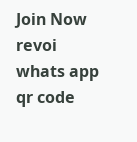Join Now
revoi whats app qr code